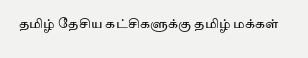தமிழ் தேசிய கட்சிகளுக்கு தமிழ் மக்கள்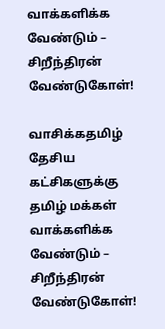வாக்களிக்க வேண்டும் – சிறீந்திரன் வேண்டுகோள்!

வாசிக்கதமிழ் தேசிய கட்சிகளுக்கு தமிழ் மக்கள் வாக்களிக்க வேண்டும் – சிறீந்திரன் வேண்டுகோள்!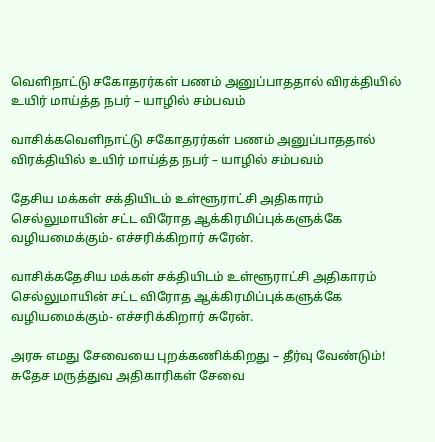வெளிநாட்டு சகோதரர்கள் பணம் அனுப்பாததால் விரக்தியில் உயிர் மாய்த்த நபர் – யாழில் சம்பவம்

வாசிக்கவெளிநாட்டு சகோதரர்கள் பணம் அனுப்பாததால் விரக்தியில் உயிர் மாய்த்த நபர் – யாழில் சம்பவம்

தேசிய மக்கள் சக்தியிடம் உள்ளூராட்சி அதிகாரம் செல்லுமாயின் சட்ட விரோத ஆக்கிரமிப்புக்களுக்கே வழியமைக்கும்- எச்சரிக்கிறார் சுரேன்.

வாசிக்கதேசிய மக்கள் சக்தியிடம் உள்ளூராட்சி அதிகாரம் செல்லுமாயின் சட்ட விரோத ஆக்கிரமிப்புக்களுக்கே வழியமைக்கும்- எச்சரிக்கிறார் சுரேன்.

அரசு எமது சேவையை புறக்கணிக்கிறது – தீர்வு வேண்டும்! சுதேச மருத்துவ அதிகாரிகள் சேவை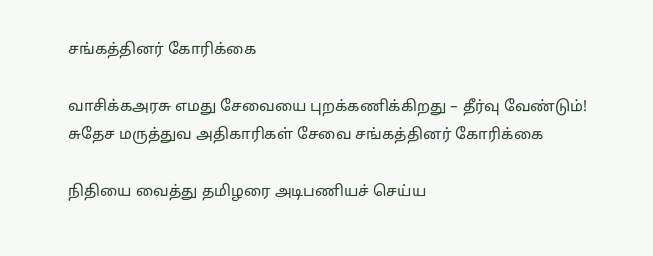சங்கத்தினர் கோரிக்கை

வாசிக்கஅரசு எமது சேவையை புறக்கணிக்கிறது – தீர்வு வேண்டும்! சுதேச மருத்துவ அதிகாரிகள் சேவை சங்கத்தினர் கோரிக்கை

நிதியை வைத்து தமிழரை அடிபணியச் செய்ய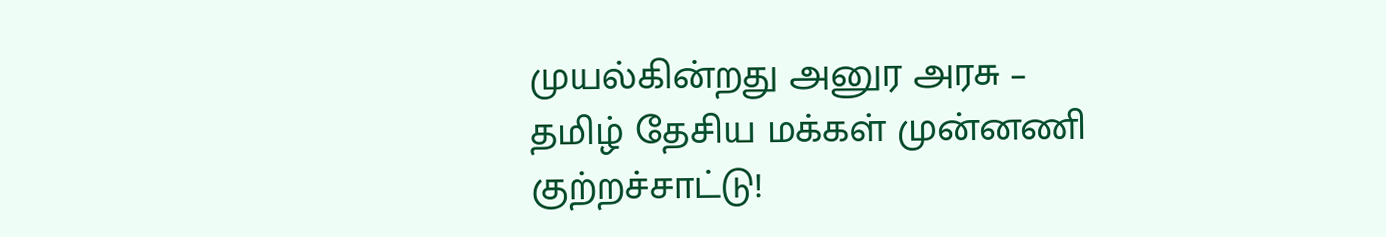முயல்கின்றது அனுர அரசு – தமிழ் தேசிய மக்கள் முன்னணி குற்றச்சாட்டு!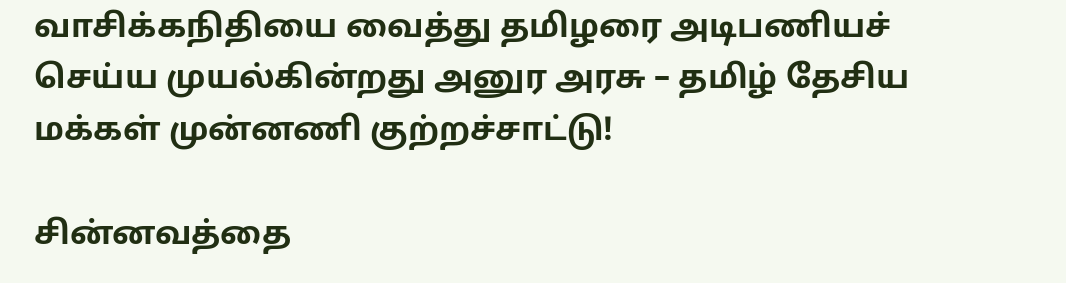வாசிக்கநிதியை வைத்து தமிழரை அடிபணியச் செய்ய முயல்கின்றது அனுர அரசு – தமிழ் தேசிய மக்கள் முன்னணி குற்றச்சாட்டு!

சின்னவத்தை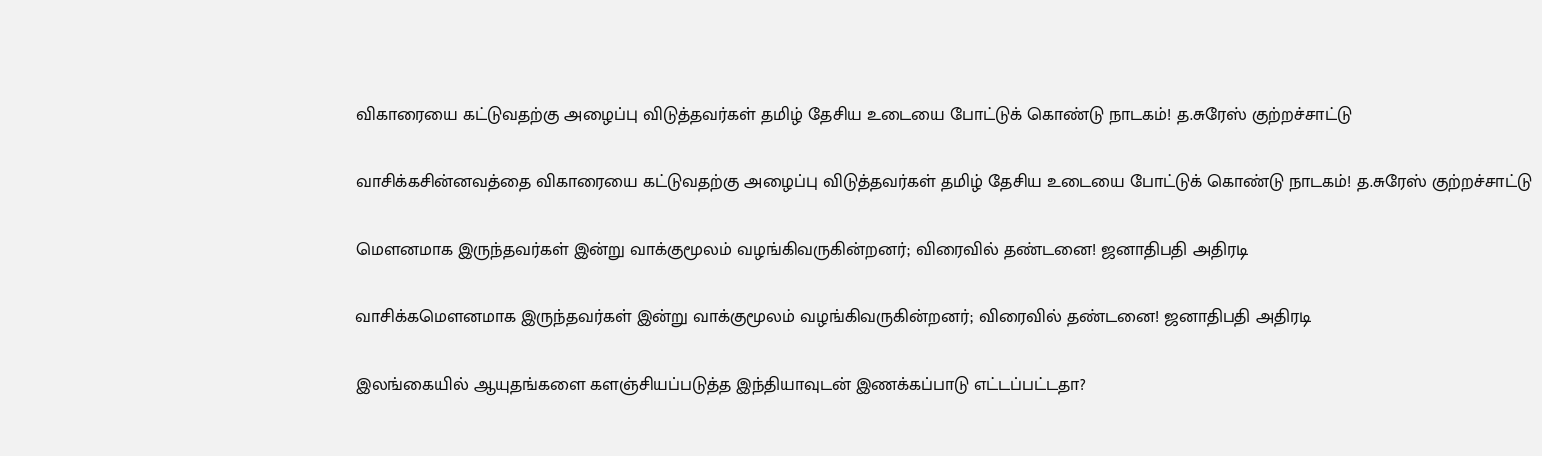விகாரையை கட்டுவதற்கு அழைப்பு விடுத்தவர்கள் தமிழ் தேசிய உடையை போட்டுக் கொண்டு நாடகம்! த.சுரேஸ் குற்றச்சாட்டு

வாசிக்கசின்னவத்தை விகாரையை கட்டுவதற்கு அழைப்பு விடுத்தவர்கள் தமிழ் தேசிய உடையை போட்டுக் கொண்டு நாடகம்! த.சுரேஸ் குற்றச்சாட்டு

மௌனமாக இருந்தவர்கள் இன்று வாக்குமூலம் வழங்கிவருகின்றனர்; விரைவில் தண்டனை! ஜனாதிபதி அதிரடி

வாசிக்கமௌனமாக இருந்தவர்கள் இன்று வாக்குமூலம் வழங்கிவருகின்றனர்; விரைவில் தண்டனை! ஜனாதிபதி அதிரடி

இலங்கையில் ஆயுதங்களை களஞ்சியப்படுத்த இந்தியாவுடன் இணக்கப்பாடு எட்டப்பட்டதா?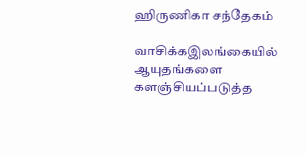ஹிருணிகா சந்தேகம்

வாசிக்கஇலங்கையில் ஆயுதங்களை களஞ்சியப்படுத்த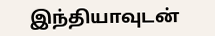இந்தியாவுடன்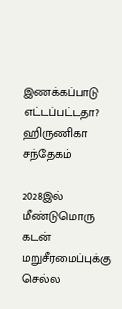இணக்கப்பாடு எட்டப்பட்டதா? ஹிருணிகா சந்தேகம்

2028இல் மீண்டுமொரு கடன் மறுசீரமைப்புக்கு செல்ல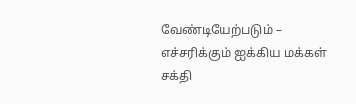வேண்டியேற்படும் – எச்சரிக்கும் ஐக்கிய மக்கள் சக்தி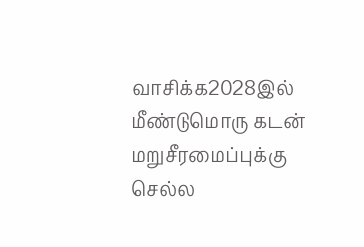வாசிக்க2028இல் மீண்டுமொரு கடன் மறுசீரமைப்புக்கு செல்ல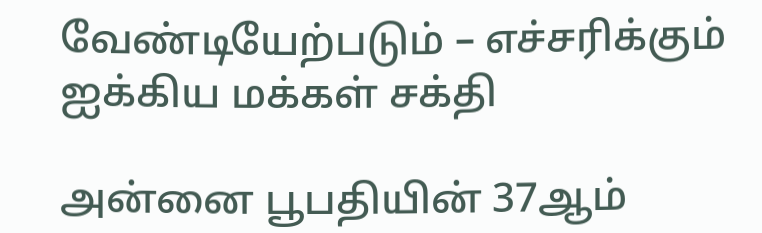வேண்டியேற்படும் – எச்சரிக்கும் ஐக்கிய மக்கள் சக்தி

அன்னை பூபதியின் 37ஆம்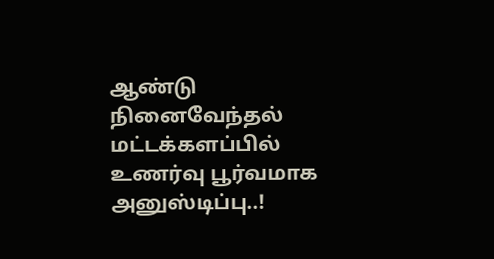ஆண்டு நினைவேந்தல் மட்டக்களப்பில் உணர்வு பூர்வமாக அனுஸ்டிப்பு..!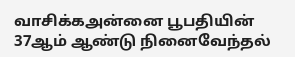வாசிக்கஅன்னை பூபதியின் 37ஆம் ஆண்டு நினைவேந்தல்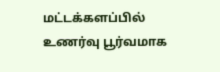மட்டக்களப்பில் உணர்வு பூர்வமாக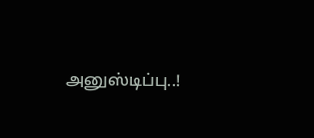அனுஸ்டிப்பு..!